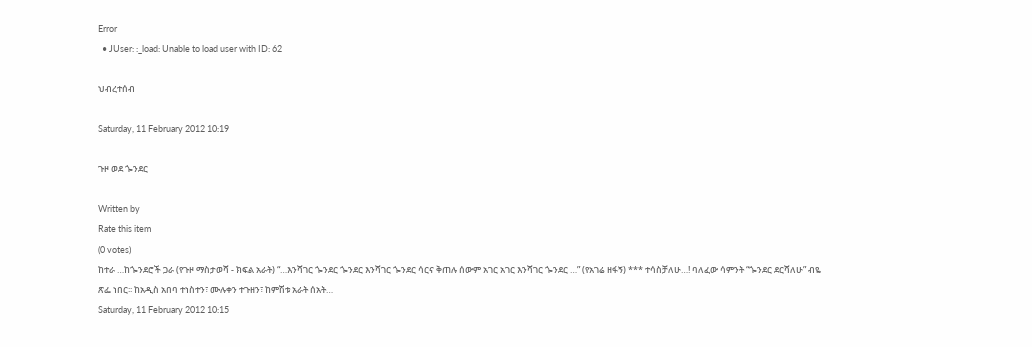Error
  • JUser: :_load: Unable to load user with ID: 62

ህብረተሰብ

Saturday, 11 February 2012 10:19

ጉዞ ወደ ጐንደር

Written by
Rate this item
(0 votes)
ከተራ …ከጐንደሮች ጋራ (የጉዞ ማስታወሻ - ክፍል አራት) “…እንሻገር ጐንደር ጐንደር እንሻገር ጐንደር ሳርና ቅጠሉ ሰውም አገር አገር እንሻገር ጐንደር …” (የአገሬ ዘፋኝ) *** ተሳስቻለሁ…! ባለፈው ሳምንት “ጐንደር ደርሻለሁ” ብዬ ጽፌ ነበር፡፡ ከአዲስ አበባ ተነስተን፣ ሙሉቀን ተጉዘን፣ ከምሽቱ አራት ሰአት…
Saturday, 11 February 2012 10:15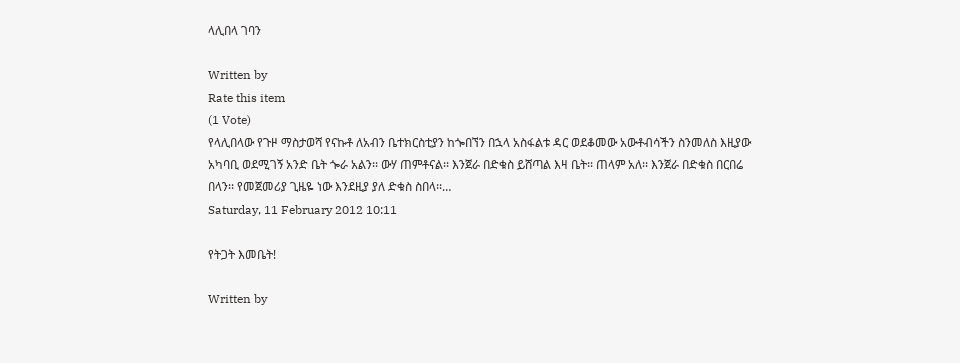ላሊበላ ገባን

Written by
Rate this item
(1 Vote)
የላሊበላው የጉዞ ማስታወሻ የናኩቶ ለአብን ቤተክርስቲያን ከጐበኘን በኋላ አስፋልቱ ዳር ወደቆመው አውቶብሳችን ስንመለስ እዚያው አካባቢ ወደሚገኝ አንድ ቤት ጐራ አልን፡፡ ውሃ ጠምቶናል፡፡ እንጀራ በድቁስ ይሸጣል እዛ ቤት፡፡ ጠላም አለ፡፡ እንጀራ በድቁስ በርበሬ በላን፡፡ የመጀመሪያ ጊዜዬ ነው እንደዚያ ያለ ድቁስ ስበላ፡፡…
Saturday, 11 February 2012 10:11

የትጋት እመቤት!

Written by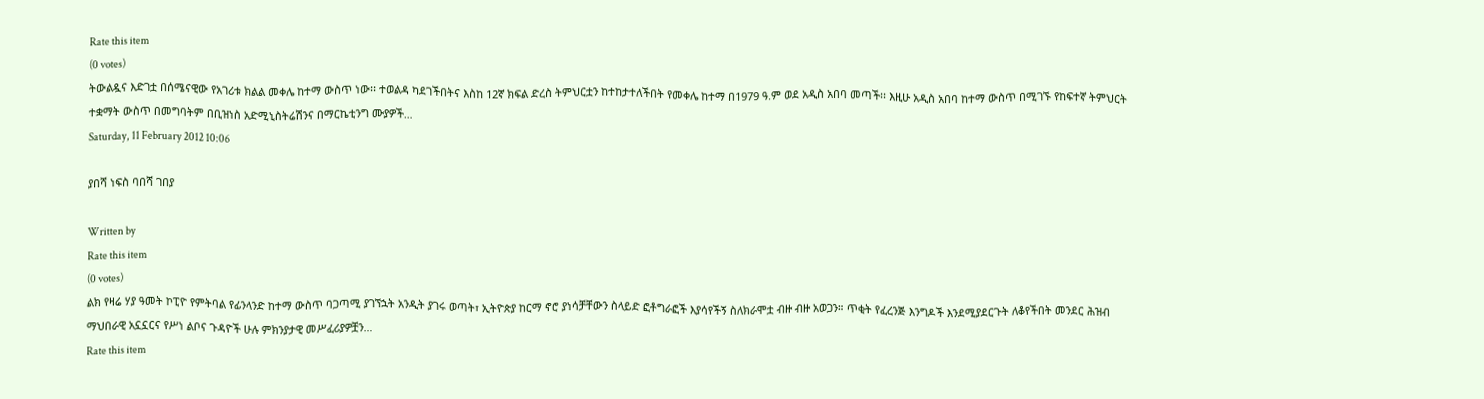Rate this item
(0 votes)
ትውልዷና እድገቷ በሰሜናዊው የአገሪቱ ክልል መቀሌ ከተማ ውስጥ ነው፡፡ ተወልዳ ካደገችበትና እስከ 12ኛ ክፍል ድረስ ትምህርቷን ከተከታተለችበት የመቀሌ ከተማ በ1979 ዓ.ም ወደ አዲስ አበባ መጣች፡፡ እዚሁ አዲስ አበባ ከተማ ውስጥ በሚገኙ የከፍተኛ ትምህርት ተቋማት ውስጥ በመግባትም በቢዝነስ አድሚኒስትሬሽንና በማርኬቲንግ ሙያዎች…
Saturday, 11 February 2012 10:06

ያበሻ ነፍስ ባበሻ ገበያ

Written by
Rate this item
(0 votes)
ልክ የዛሬ ሃያ ዓመት ኮፒዮ የምትባል የፊንላንድ ከተማ ውስጥ ባጋጣሚ ያገኘኋት አንዲት ያገሩ ወጣት፣ ኢትዮጵያ ከርማ ኖሮ ያነሳቻቸውን ስላይድ ፎቶግራፎች እያሳየችኝ ስለክራሞቷ ብዙ ብዙ አወጋን። ጥቂት የፈረንጅ እንግዶች እንደሚያደርጉት ለቆየችበት መንደር ሕዝብ ማህበራዊ አኗኗርና የሥነ ልቦና ጉዳዮች ሁሉ ምክንያታዊ መሥፈሪያዎቿን…
Rate this item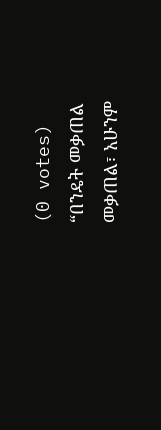(0 votes)
“በንዴት መቃጠል መቃጠል፣ አሁንም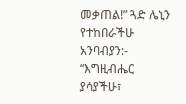መቃጠል!” ጓድ ሌኒን የተከበራችሁ አንባብያን:- “እግዚብሔር ያሳያችሁ፣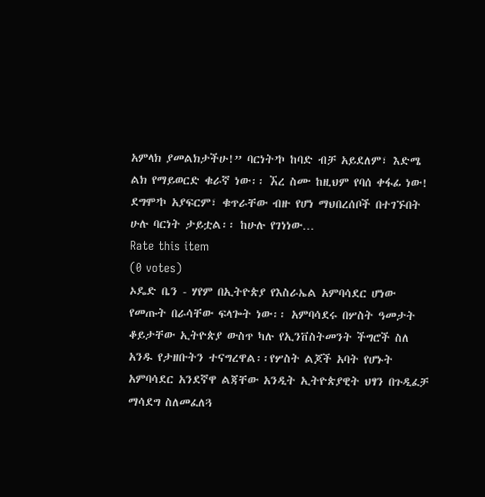አምላክ ያመልክታችሁ!” ባርነት’ኮ ከባድ ብቻ አይደለም፣ እድሜ ልክ የማይወርድ ቁራኛ ነው፡፡ ኧረ ስሙ ከዚህም የባሰ ቀፋፊ ነው! ደግሞ’ኮ አያፍርም፣ ቁጥራቸው ብዙ የሆነ ማህበረሰቦች በተገኙበት ሁሉ ባርነት ታይቷል፡፡ ከሁሉ የገነነው…
Rate this item
(0 votes)
ኦዴድ ቤን - ሃየም በኢትዮጵያ የእስራኤል አምባሳደር ሆነው የመጡት በራሳቸው ፍላጐት ነው፡፡ አምባሳደሩ በሦስት ዓመታት ቆይታቸው ኢትዮጵያ ውስጥ ካሉ የኢንቨስትመንት ችግሮች ስለ አንዱ የታዘቡትን ተናግረዋል፡፡የሦስት ልጆች አባት የሆኑት አምባሳደር አንደኛዋ ልጃቸው አንዲት ኢትዮጵያዊት ህፃን በጉዲፈቻ ማሳደግ ስለመፈለጓ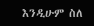እንዲሁም ስለ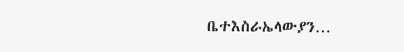ቤተእስራኤላውያን…